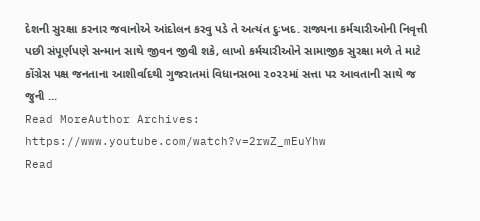દેશની સુરક્ષા કરનાર જવાનોએ આંદોલન કરવુ પડે તે અત્યંત દુઃખદ. રાજ્યના કર્મચારીઓની નિવૃત્તી પછી સંપૂર્ણપણે સન્માન સાથે જીવન જીવી શકે, લાખો કર્મચારીઓને સામાજીક સુરક્ષા મળે તે માટે કોંગ્રેસ પક્ષ જનતાના આશીર્વાદથી ગુજરાતમાં વિધાનસભા ૨૦૨૨માં સત્તા પર આવતાની સાથે જ જુની ...
Read MoreAuthor Archives:
https://www.youtube.com/watch?v=2rwZ_mEuYhw
Read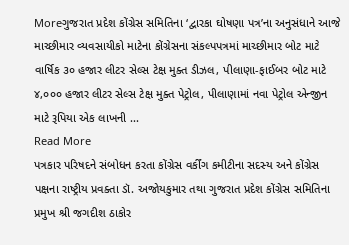Moreગુજરાત પ્રદેશ કોંગ્રેસ સમિતિના ‘દ્વારકા ઘોષણા પત્ર’ના અનુસંધાને આજે માચ્છીમાર વ્યવસાયીકો માટેના કોંગ્રેસના સંકલ્પપત્રમાં માચ્છીમાર બોટ માટે વાર્ષિક ૩૦ હજાર લીટર સેલ્સ ટેક્ષ મુક્ત ડીઝલ, પીલાણા-ફાઈબર બોટ માટે ૪,૦૦૦ હજાર લીટર સેલ્સ ટેક્ષ મુક્ત પેટ્રોલ, પીલાણામાં નવા પેટ્રોલ એન્જીન માટે રૂપિયા એક લાખની ...
Read More
પત્રકાર પરિષદને સંબોધન કરતા કોંગ્રેસ વર્કીંગ કમીટીના સદસ્ય અને કોંગ્રેસ પક્ષના રાષ્ટ્રીય પ્રવક્તા ડૉ. અજોયકુમાર તથા ગુજરાત પ્રદેશ કોંગ્રેસ સમિતિના પ્રમુખ શ્રી જગદીશ ઠાકોર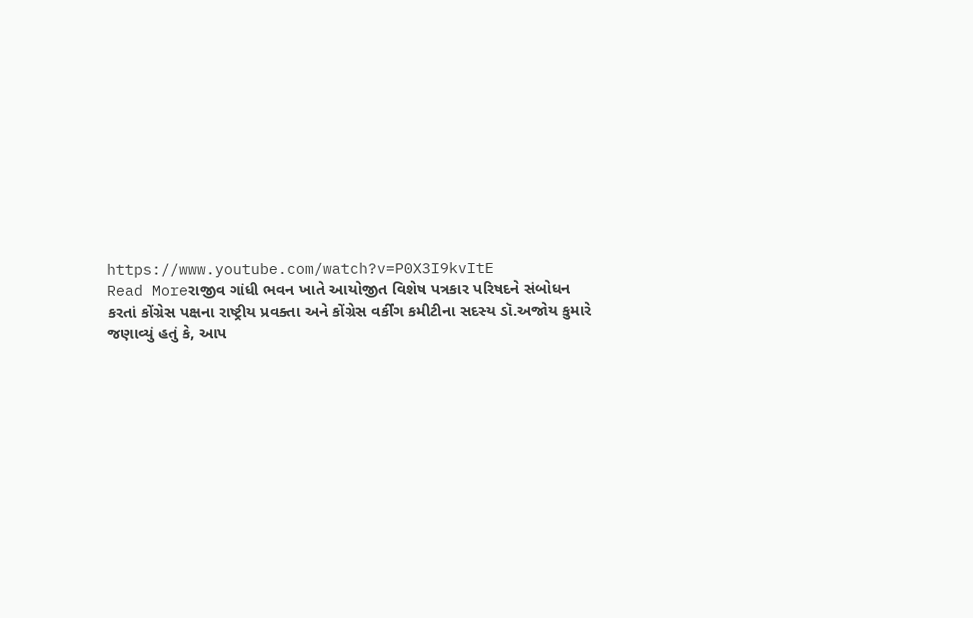https://www.youtube.com/watch?v=P0X3I9kvItE
Read Moreરાજીવ ગાંધી ભવન ખાતે આયોજીત વિશેષ પત્રકાર પરિષદને સંબોધન કરતાં કોંગ્રેસ પક્ષના રાષ્ટ્રીય પ્રવક્તા અને કોંગ્રેસ વર્કીંગ કમીટીના સદસ્ય ડૉ.અજોય કુમારે જણાવ્યું હતું કે, આપ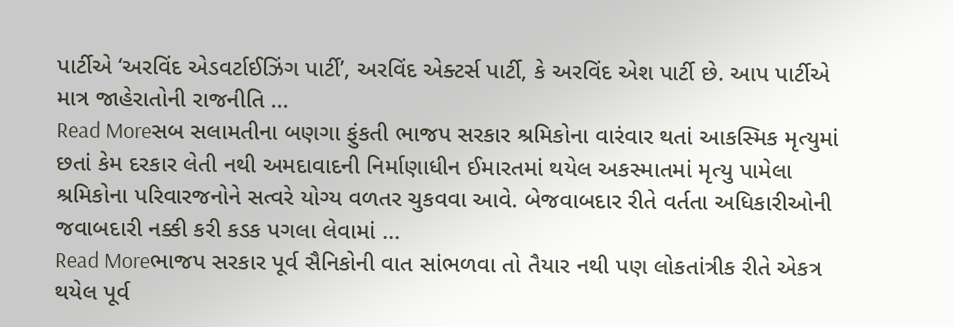પાર્ટીએ ‘અરવિંદ એડવર્ટાઈઝિંગ પાર્ટી’, અરવિંદ એક્ટર્સ પાર્ટી, કે અરવિંદ એશ પાર્ટી છે. આપ પાર્ટીએ માત્ર જાહેરાતોની રાજનીતિ ...
Read Moreસબ સલામતીના બણગા ફુંકતી ભાજપ સરકાર શ્રમિકોના વારંવાર થતાં આકસ્મિક મૃત્યુમાં છતાં કેમ દરકાર લેતી નથી અમદાવાદની નિર્માણાધીન ઈમારતમાં થયેલ અકસ્માતમાં મૃત્યુ પામેલા શ્રમિકોના પરિવારજનોને સત્વરે યોગ્ય વળતર ચુકવવા આવે. બેજવાબદાર રીતે વર્તતા અધિકારીઓની જવાબદારી નક્કી કરી કડક પગલા લેવામાં ...
Read Moreભાજપ સરકાર પૂર્વ સૈનિકોની વાત સાંભળવા તો તૈયાર નથી પણ લોકતાંત્રીક રીતે એકત્ર થયેલ પૂર્વ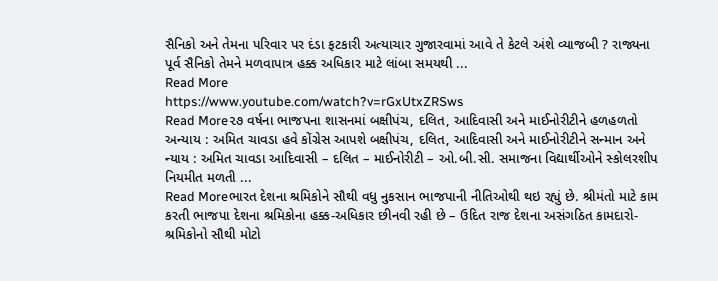સૈનિકો અને તેમના પરિવાર પર દંડા ફટકારી અત્યાચાર ગુજારવામાં આવે તે કેટલે અંશે વ્યાજબી ? રાજ્યના પૂર્વ સૈનિકો તેમને મળવાપાત્ર હક્ક અધિકાર માટે લાંબા સમયથી ...
Read More
https://www.youtube.com/watch?v=rGxUtxZRSws
Read More૨૭ વર્ષના ભાજપના શાસનમાં બક્ષીપંચ, દલિત, આદિવાસી અને માઈનોરીટીને હળહળતો અન્યાય : અમિત ચાવડા હવે કોંગ્રેસ આપશે બક્ષીપંચ, દલિત, આદિવાસી અને માઈનોરીટીને સન્માન અને ન્યાય : અમિત ચાવડા આદિવાસી – દલિત – માઈનોરીટી – ઓ.બી.સી. સમાજના વિદ્યાર્થીઓને સ્કોલરશીપ નિયમીત મળતી ...
Read Moreભારત દેશના શ્રમિકોને સૌથી વધુ નુકસાન ભાજપાની નીતિઓથી થઇ રહ્યું છે. શ્રીમંતો માટે કામ કરતી ભાજપા દેશના શ્રમિકોના હક્ક-અધિકાર છીનવી રહી છે – ઉદિત રાજ દેશના અસંગઠિત કામદારો-શ્રમિકોનો સૌથી મોટો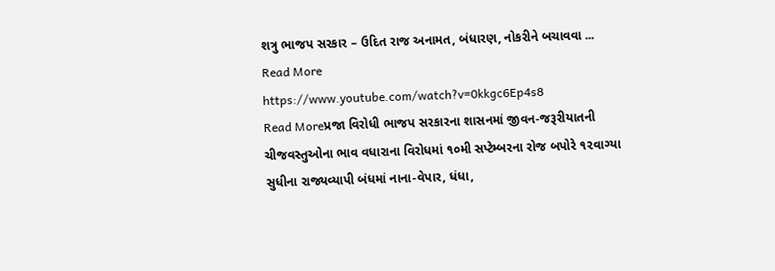શત્રુ ભાજપ સરકાર – ઉદિત રાજ અનામત, બંધારણ, નોકરીને બચાવવા ...
Read More
https://www.youtube.com/watch?v=0kkgc6Ep4s8
Read Moreપ્રજા વિરોધી ભાજપ સરકારના શાસનમાં જીવન-જરૂરીયાતની ચીજવસ્તુઓના ભાવ વધારાના વિરોધમાં ૧૦મી સપ્ટેમ્બરના રોજ બપોરે ૧૨વાગ્યા સુધીના રાજ્યવ્યાપી બંધમાં નાના-વેપાર, ધંધા,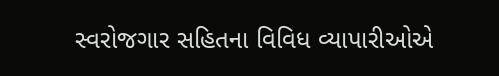સ્વરોજગાર સહિતના વિવિધ વ્યાપારીઓએ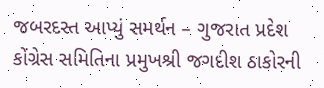જબરદસ્ત આપ્યું સમર્થન – ગુજરાત પ્રદેશ કોંગ્રેસ સમિતિના પ્રમુખશ્રી જગદીશ ઠાકોરની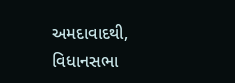અમદાવાદથી, વિધાનસભા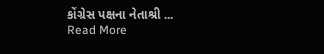કોંગ્રેસ પક્ષના નેતાશ્રી ...
Read More